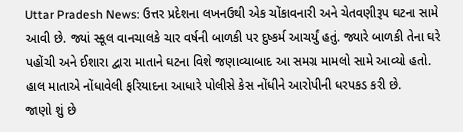Uttar Pradesh News: ઉત્તર પ્રદેશના લખનઉથી એક ચોંકાવનારી અને ચેતવણીરૂપ ઘટના સામે આવી છે. જ્યાં સ્કૂલ વાનચાલકે ચાર વર્ષની બાળકી પર દુષ્કર્મ આચર્યું હતું. જ્યારે બાળકી તેના ઘરે પહોંચી અને ઈશારા દ્વારા માતાને ઘટના વિશે જણાવ્યાબાદ આ સમગ્ર મામલો સામે આવ્યો હતો. હાલ માતાએ નોંધાવેલી ફરિયાદના આધારે પોલીસે કેસ નોંધીને આરોપીની ધરપકડ કરી છે.
જાણો શું છે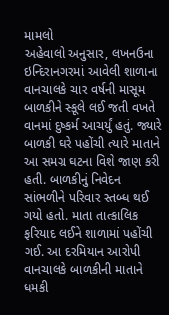મામલો
અહેવાલો અનુસાર, લખનઉના ઇન્દિરાનગરમાં આવેલી શાળાના વાનચાલકે ચાર વર્ષની માસૂમ બાળકીને સ્કૂલે લઈ જતી વખતે વાનમાં દુષ્કર્મ આચર્યું હતું. જ્યારે બાળકી ઘરે પહોંચી ત્યારે માતાને આ સમગ્ર ઘટના વિશે જાણ કરી હતી. બાળકીનું નિવેદન સાંભળીને પરિવાર સ્તબ્ધ થઈ ગયો હતો. માતા તાત્કાલિક ફરિયાદ લઈને શાળામાં પહોંચી ગઈ. આ દરમિયાન આરોપી વાનચાલકે બાળકીની માતાને ધમકી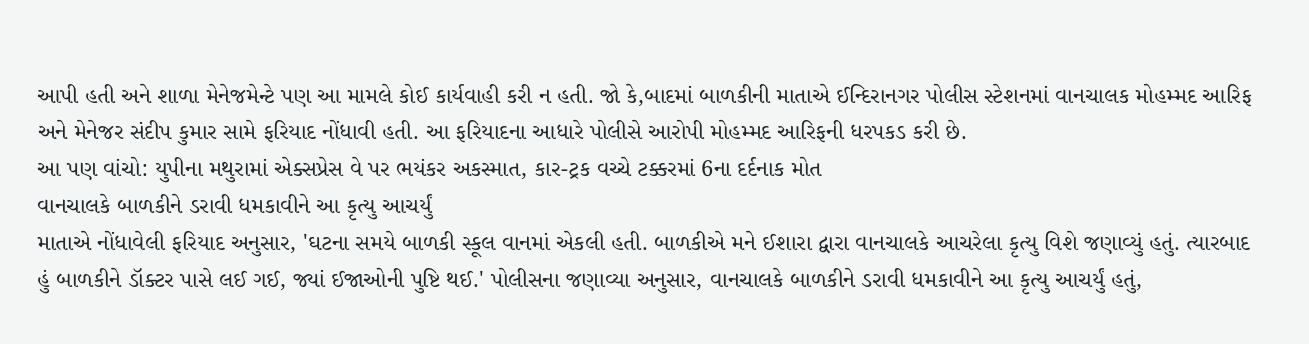આપી હતી અને શાળા મેનેજમેન્ટે પણ આ મામલે કોઈ કાર્યવાહી કરી ન હતી. જો કે,બાદમાં બાળકીની માતાએ ઈન્દિરાનગર પોલીસ સ્ટેશનમાં વાનચાલક મોહમ્મદ આરિફ અને મેનેજર સંદીપ કુમાર સામે ફરિયાદ નોંધાવી હતી. આ ફરિયાદના આધારે પોલીસે આરોપી મોહમ્મદ આરિફની ધરપકડ કરી છે.
આ પણ વાંચો: યુપીના મથુરામાં એક્સપ્રેસ વે પર ભયંકર અકસ્માત, કાર-ટ્રક વચ્ચે ટક્કરમાં 6ના દર્દનાક મોત
વાનચાલકે બાળકીને ડરાવી ધમકાવીને આ કૃત્યુ આચર્યું
માતાએ નોંધાવેલી ફરિયાદ અનુસાર, 'ઘટના સમયે બાળકી સ્કૂલ વાનમાં એકલી હતી. બાળકીએ મને ઈશારા દ્વારા વાનચાલકે આચરેલા કૃત્યુ વિશે જણાવ્યું હતું. ત્યારબાદ હું બાળકીને ડૉક્ટર પાસે લઈ ગઈ, જ્યાં ઈજાઓની પુષ્ટિ થઈ.' પોલીસના જણાવ્યા અનુસાર, વાનચાલકે બાળકીને ડરાવી ધમકાવીને આ કૃત્યુ આચર્યું હતું,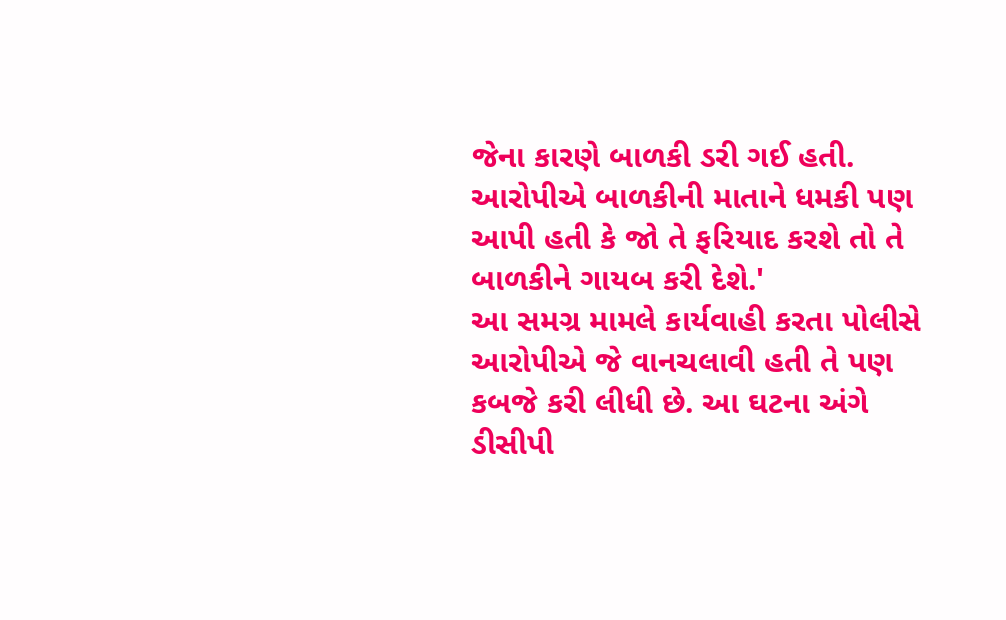જેના કારણે બાળકી ડરી ગઈ હતી. આરોપીએ બાળકીની માતાને ધમકી પણ આપી હતી કે જો તે ફરિયાદ કરશે તો તે બાળકીને ગાયબ કરી દેશે.'
આ સમગ્ર મામલે કાર્યવાહી કરતા પોલીસે આરોપીએ જે વાનચલાવી હતી તે પણ કબજે કરી લીધી છે. આ ઘટના અંગે ડીસીપી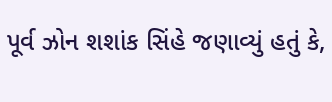પૂર્વ ઝોન શશાંક સિંહે જણાવ્યું હતું કે,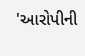'આરોપીની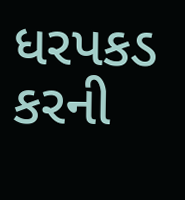ધરપકડ કરની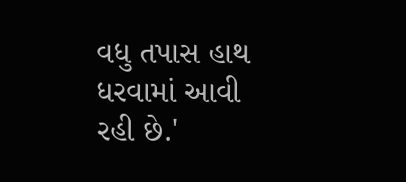વધુ તપાસ હાથ ધરવામાં આવી રહી છે.'